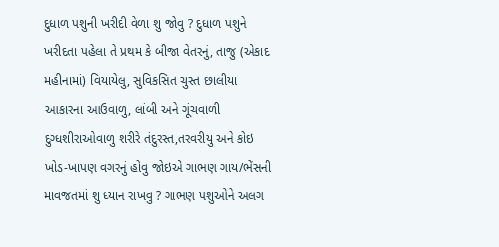દુધાળ પશુની ખરીદી વેળા શુ જોવુ ? દુધાળ પશુને ખરીદતા પહેલા તે પ્રથમ કે બીજા વેતરનું, તાજુ (એકાદ મહીનામાં) વિયાયેલુ, સુવિકસિત ચુસ્ત છાલીયા આકારના આઉવાળુ, લાંબી અને ગૂંચવાળી દુગ્ધશીરાઓવાળુ શરીરે તંદુરસ્ત,તરવરીયુ અને કોઇ ખોડ-ખાપણ વગરનું હોવુ જોઇએ ગાભણ ગાય/ભેંસની માવજતમાં શુ ધ્યાન રાખવુ ? ગાભણ પશુઓને અલગ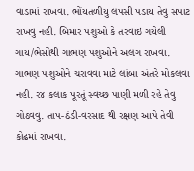વાડામાં રાખવા. ભોંયતળીયુ લપસી પડાય તેવુ સપાટ રાખવુ નહી. બિમાર પશુઓ કે તરવાઇ ગયેલી ગાય/ભેસોથી ગાભણ પશુઓને અલગ રાખવા. ગાભણ પશુઓને ચરાવવા માટે લાંબા અંતરે મોકલવા નહી. ર૪ કલાક પૂરતૂં સ્વચ્છ પાણી મળી રહે તેવુ ગોઠવવુ. તાપ-ઠંડી-વરસાદ થી રક્ષણ આપે તેવી કોઢમાં રાખવા.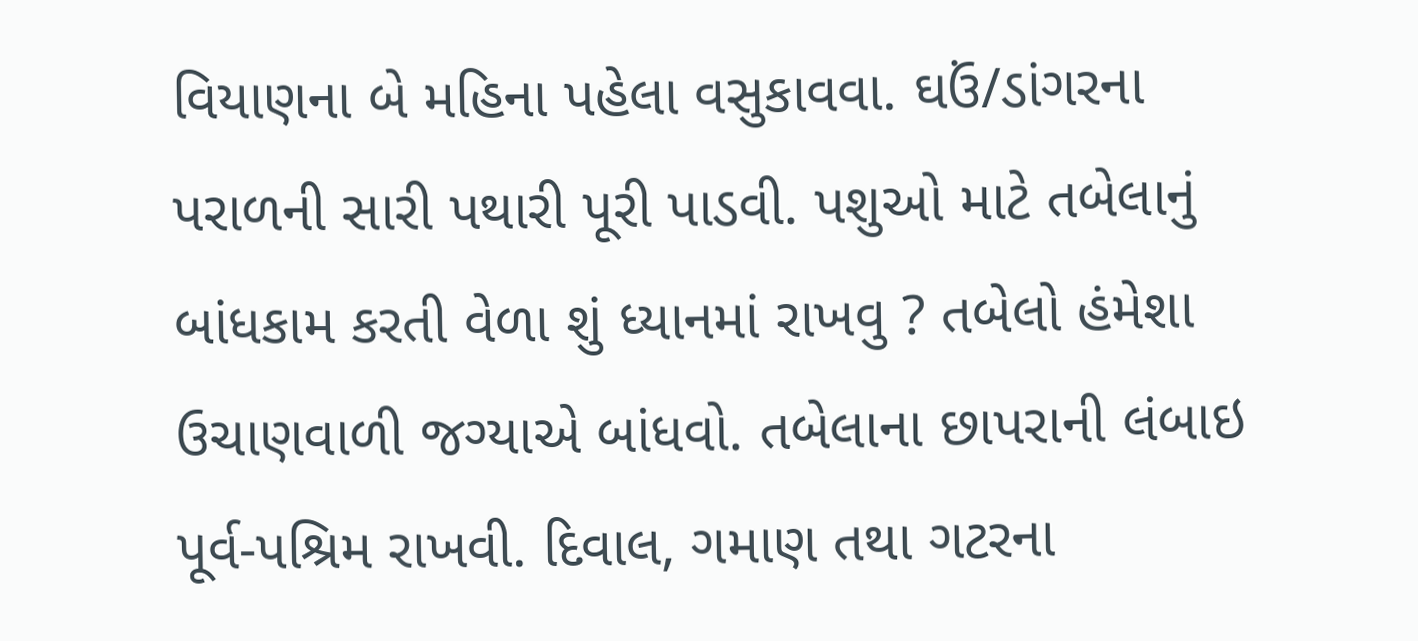વિયાણના બે મહિના પહેલા વસુકાવવા. ઘઉં/ડાંગરના પરાળની સારી પથારી પૂરી પાડવી. પશુઓ માટે તબેલાનું બાંધકામ કરતી વેળા શું ધ્યાનમાં રાખવુ ? તબેલો હંમેશા ઉચાણવાળી જગ્યાએ બાંધવો. તબેલાના છાપરાની લંબાઇ પૂર્વ-પશ્રિમ રાખવી. દિવાલ, ગમાણ તથા ગટરના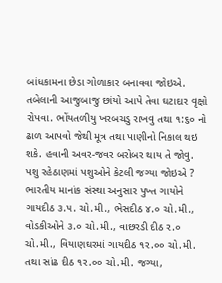બાંધકામના છેડા ગોળાકાર બનાવવા જોઇએ. તબેલાની આજુબાજુ છાંયો આપે તેવા ઘટાદાર વૃક્ષો રોપવા. ભોંયતળીયુ ખરબચડુ રાખવુ તથા ૧:૬૦ નો ઢાળ આપવો જેથી મૂત્ર તથા પાણીનો નિકાલ થઇ શકે. હવાની અવર-જવર બરોબર થાય તે જોવુ. પશુ રહેઠાણમાં પશુઓને કેટલી જગ્યા જોઇએ ? ભારતીય માનાંક સંસ્થા અનુસાર પુખ્ત ગાયોને ગાયદીઠ ૩.૫. ચો.મી., ભેસદીઠ ૪.૦ ચો.મી., વોડકીઓને ૩.૦ ચો.મી., વાછરડી દીઠ ર.૦ ચો.મી., વિયાણઘરમાં ગાયદીઠ ૧ર.૦૦ ચો.મી. તથા સાંઢ દીઠ ૧ર.૦૦ ચો.મી. જગ્યા,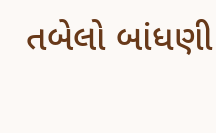તબેલો બાંધણી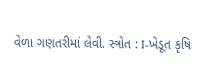વેળા ગણતરીમાં લેવી. સ્ત્રોત : I-ખેડૂત કૃષિ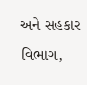અને સહકાર વિભાગ,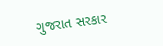ગુજરાત સરકાર